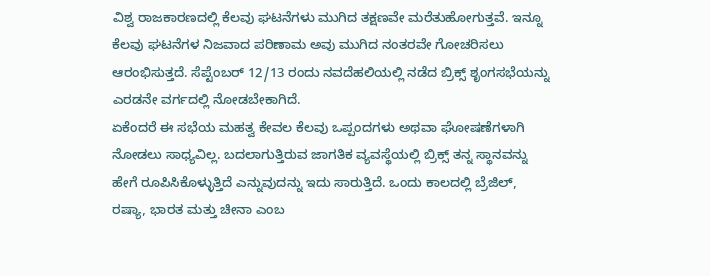ವಿಶ್ವ ರಾಜಕಾರಣದಲ್ಲಿ ಕೆಲವು ಘಟನೆಗಳು ಮುಗಿದ ತಕ್ಷಣವೇ ಮರೆತುಹೋಗುತ್ತವೆ. ಇನ್ನೂ ಕೆಲವು ಘಟನೆಗಳ ನಿಜವಾದ ಪರಿಣಾಮ ಅವು ಮುಗಿದ ನಂತರವೇ ಗೋಚರಿಸಲು ಆರಂಭಿಸುತ್ತದೆ. ಸೆಪ್ಟೆಂಬರ್ 12/13 ರಂದು ನವದೆಹಲಿಯಲ್ಲಿ ನಡೆದ ಬ್ರಿಕ್ಸ್ ಶೃಂಗಸಭೆಯನ್ನು ಎರಡನೇ ವರ್ಗದಲ್ಲಿ ನೋಡಬೇಕಾಗಿದೆ.
ಏಕೆಂದರೆ ಈ ಸಭೆಯ ಮಹತ್ವ ಕೇವಲ ಕೆಲವು ಒಪ್ಪಂದಗಳು ಅಥವಾ ಘೋಷಣೆಗಳಾಗಿ ನೋಡಲು ಸಾಧ್ಯವಿಲ್ಲ. ಬದಲಾಗುತ್ತಿರುವ ಜಾಗತಿಕ ವ್ಯವಸ್ಥೆಯಲ್ಲಿ ಬ್ರಿಕ್ಸ್ ತನ್ನ ಸ್ಥಾನವನ್ನು ಹೇಗೆ ರೂಪಿಸಿಕೊಳ್ಳುತ್ತಿದೆ ಎನ್ನುವುದನ್ನು ಇದು ಸಾರುತ್ತಿದೆ. ಒಂದು ಕಾಲದಲ್ಲಿ ಬ್ರೆಜಿಲ್, ರಷ್ಯಾ, ಭಾರತ ಮತ್ತು ಚೀನಾ ಎಂಬ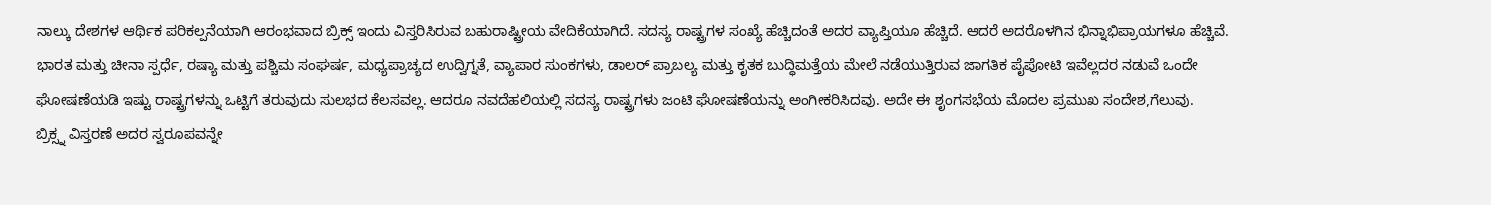ನಾಲ್ಕು ದೇಶಗಳ ಆರ್ಥಿಕ ಪರಿಕಲ್ಪನೆಯಾಗಿ ಆರಂಭವಾದ ಬ್ರಿಕ್ಸ್ ಇಂದು ವಿಸ್ತರಿಸಿರುವ ಬಹುರಾಷ್ಟ್ರೀಯ ವೇದಿಕೆಯಾಗಿದೆ. ಸದಸ್ಯ ರಾಷ್ಟ್ರಗಳ ಸಂಖ್ಯೆ ಹೆಚ್ಚಿದಂತೆ ಅದರ ವ್ಯಾಪ್ತಿಯೂ ಹೆಚ್ಚಿದೆ. ಆದರೆ ಅದರೊಳಗಿನ ಭಿನ್ನಾಭಿಪ್ರಾಯಗಳೂ ಹೆಚ್ಚಿವೆ.
ಭಾರತ ಮತ್ತು ಚೀನಾ ಸ್ಪರ್ಧೆ, ರಷ್ಯಾ ಮತ್ತು ಪಶ್ಚಿಮ ಸಂಘರ್ಷ, ಮಧ್ಯಪ್ರಾಚ್ಯದ ಉದ್ವಿಗ್ನತೆ, ವ್ಯಾಪಾರ ಸುಂಕಗಳು, ಡಾಲರ್ ಪ್ರಾಬಲ್ಯ ಮತ್ತು ಕೃತಕ ಬುದ್ಧಿಮತ್ತೆಯ ಮೇಲೆ ನಡೆಯುತ್ತಿರುವ ಜಾಗತಿಕ ಪೈಪೋಟಿ ಇವೆಲ್ಲದರ ನಡುವೆ ಒಂದೇ ಘೋಷಣೆಯಡಿ ಇಷ್ಟು ರಾಷ್ಟ್ರಗಳನ್ನು ಒಟ್ಟಿಗೆ ತರುವುದು ಸುಲಭದ ಕೆಲಸವಲ್ಲ. ಆದರೂ ನವದೆಹಲಿಯಲ್ಲಿ ಸದಸ್ಯ ರಾಷ್ಟ್ರಗಳು ಜಂಟಿ ಘೋಷಣೆಯನ್ನು ಅಂಗೀಕರಿಸಿದವು. ಅದೇ ಈ ಶೃಂಗಸಭೆಯ ಮೊದಲ ಪ್ರಮುಖ ಸಂದೇಶ,ಗೆಲುವು.
ಬ್ರಿಕ್ಸ್ನ ವಿಸ್ತರಣೆ ಅದರ ಸ್ವರೂಪವನ್ನೇ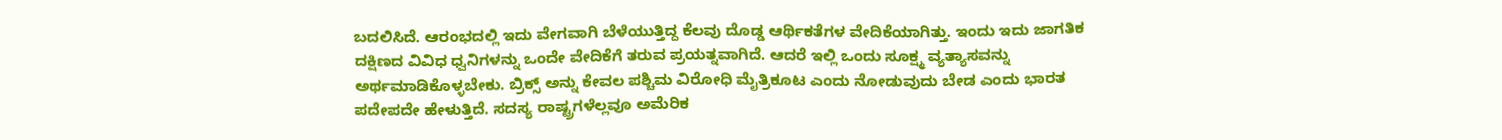ಬದಲಿಸಿದೆ. ಆರಂಭದಲ್ಲಿ ಇದು ವೇಗವಾಗಿ ಬೆಳೆಯುತ್ತಿದ್ದ ಕೆಲವು ದೊಡ್ಡ ಆರ್ಥಿಕತೆಗಳ ವೇದಿಕೆಯಾಗಿತ್ತು. ಇಂದು ಇದು ಜಾಗತಿಕ ದಕ್ಷಿಣದ ವಿವಿಧ ಧ್ವನಿಗಳನ್ನು ಒಂದೇ ವೇದಿಕೆಗೆ ತರುವ ಪ್ರಯತ್ನವಾಗಿದೆ. ಆದರೆ ಇಲ್ಲಿ ಒಂದು ಸೂಕ್ಷ್ಮ ವ್ಯತ್ಯಾಸವನ್ನು ಅರ್ಥಮಾಡಿಕೊಳ್ಳಬೇಕು. ಬ್ರಿಕ್ಸ್ ಅನ್ನು ಕೇವಲ ಪಶ್ಚಿಮ ವಿರೋಧಿ ಮೈತ್ರಿಕೂಟ ಎಂದು ನೋಡುವುದು ಬೇಡ ಎಂದು ಭಾರತ ಪದೇಪದೇ ಹೇಳುತ್ತಿದೆ. ಸದಸ್ಯ ರಾಷ್ಟ್ರಗಳೆಲ್ಲವೂ ಅಮೆರಿಕ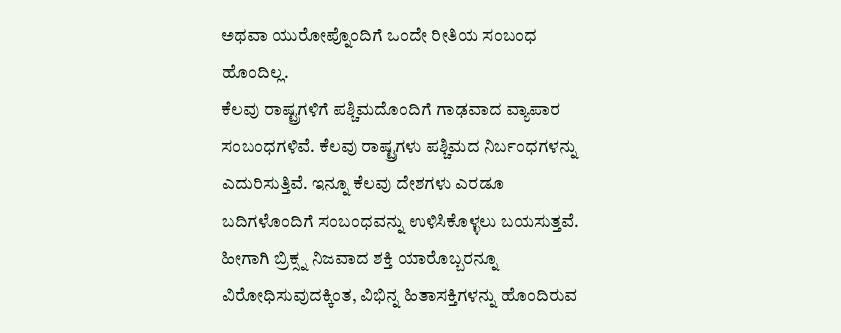ಅಥವಾ ಯುರೋಪ್ನೊಂದಿಗೆ ಒಂದೇ ರೀತಿಯ ಸಂಬಂಧ ಹೊಂದಿಲ್ಲ.
ಕೆಲವು ರಾಷ್ಟ್ರಗಳಿಗೆ ಪಶ್ಚಿಮದೊಂದಿಗೆ ಗಾಢವಾದ ವ್ಯಾಪಾರ ಸಂಬಂಧಗಳಿವೆ. ಕೆಲವು ರಾಷ್ಟ್ರಗಳು ಪಶ್ಚಿಮದ ನಿರ್ಬಂಧಗಳನ್ನು ಎದುರಿಸುತ್ತಿವೆ. ಇನ್ನೂ ಕೆಲವು ದೇಶಗಳು ಎರಡೂ ಬದಿಗಳೊಂದಿಗೆ ಸಂಬಂಧವನ್ನು ಉಳಿಸಿಕೊಳ್ಳಲು ಬಯಸುತ್ತವೆ. ಹೀಗಾಗಿ ಬ್ರಿಕ್ಸ್ನ ನಿಜವಾದ ಶಕ್ತಿ ಯಾರೊಬ್ಬರನ್ನೂ ವಿರೋಧಿಸುವುದಕ್ಕಿಂತ, ವಿಭಿನ್ನ ಹಿತಾಸಕ್ತಿಗಳನ್ನು ಹೊಂದಿರುವ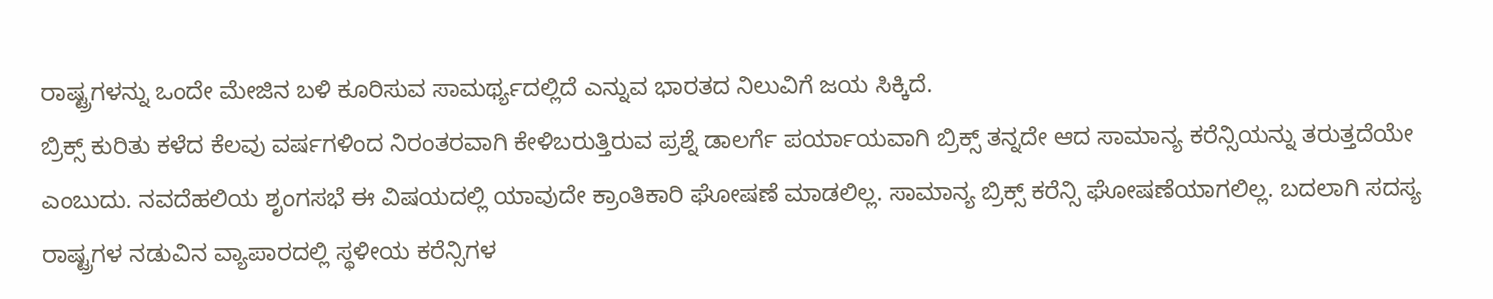ರಾಷ್ಟ್ರಗಳನ್ನು ಒಂದೇ ಮೇಜಿನ ಬಳಿ ಕೂರಿಸುವ ಸಾಮರ್ಥ್ಯದಲ್ಲಿದೆ ಎನ್ನುವ ಭಾರತದ ನಿಲುವಿಗೆ ಜಯ ಸಿಕ್ಕಿದೆ.
ಬ್ರಿಕ್ಸ್ ಕುರಿತು ಕಳೆದ ಕೆಲವು ವರ್ಷಗಳಿಂದ ನಿರಂತರವಾಗಿ ಕೇಳಿಬರುತ್ತಿರುವ ಪ್ರಶ್ನೆ ಡಾಲರ್ಗೆ ಪರ್ಯಾಯವಾಗಿ ಬ್ರಿಕ್ಸ್ ತನ್ನದೇ ಆದ ಸಾಮಾನ್ಯ ಕರೆನ್ಸಿಯನ್ನು ತರುತ್ತದೆಯೇ ಎಂಬುದು. ನವದೆಹಲಿಯ ಶೃಂಗಸಭೆ ಈ ವಿಷಯದಲ್ಲಿ ಯಾವುದೇ ಕ್ರಾಂತಿಕಾರಿ ಘೋಷಣೆ ಮಾಡಲಿಲ್ಲ. ಸಾಮಾನ್ಯ ಬ್ರಿಕ್ಸ್ ಕರೆನ್ಸಿ ಘೋಷಣೆಯಾಗಲಿಲ್ಲ. ಬದಲಾಗಿ ಸದಸ್ಯ ರಾಷ್ಟ್ರಗಳ ನಡುವಿನ ವ್ಯಾಪಾರದಲ್ಲಿ ಸ್ಥಳೀಯ ಕರೆನ್ಸಿಗಳ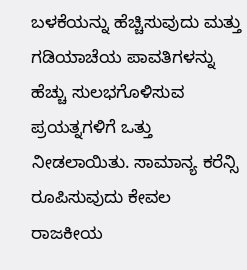ಬಳಕೆಯನ್ನು ಹೆಚ್ಚಿಸುವುದು ಮತ್ತು ಗಡಿಯಾಚೆಯ ಪಾವತಿಗಳನ್ನು ಹೆಚ್ಚು ಸುಲಭಗೊಳಿಸುವ ಪ್ರಯತ್ನಗಳಿಗೆ ಒತ್ತು ನೀಡಲಾಯಿತು. ಸಾಮಾನ್ಯ ಕರೆನ್ಸಿ ರೂಪಿಸುವುದು ಕೇವಲ ರಾಜಕೀಯ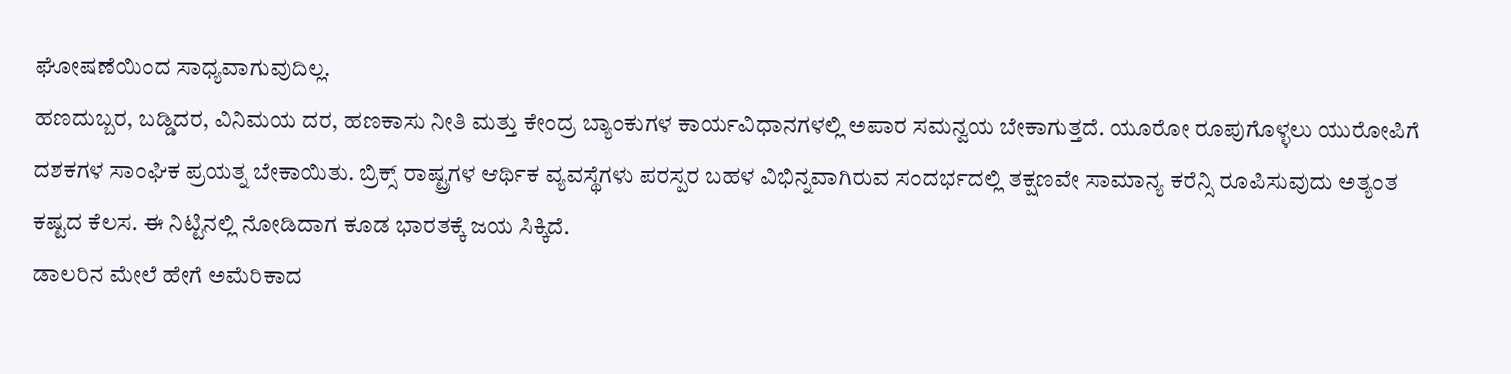ಘೋಷಣೆಯಿಂದ ಸಾಧ್ಯವಾಗುವುದಿಲ್ಲ.
ಹಣದುಬ್ಬರ, ಬಡ್ಡಿದರ, ವಿನಿಮಯ ದರ, ಹಣಕಾಸು ನೀತಿ ಮತ್ತು ಕೇಂದ್ರ ಬ್ಯಾಂಕುಗಳ ಕಾರ್ಯವಿಧಾನಗಳಲ್ಲಿ ಅಪಾರ ಸಮನ್ವಯ ಬೇಕಾಗುತ್ತದೆ. ಯೂರೋ ರೂಪುಗೊಳ್ಳಲು ಯುರೋಪಿಗೆ ದಶಕಗಳ ಸಾಂಘಿಕ ಪ್ರಯತ್ನ ಬೇಕಾಯಿತು. ಬ್ರಿಕ್ಸ್ ರಾಷ್ಟ್ರಗಳ ಆರ್ಥಿಕ ವ್ಯವಸ್ಥೆಗಳು ಪರಸ್ಪರ ಬಹಳ ವಿಭಿನ್ನವಾಗಿರುವ ಸಂದರ್ಭದಲ್ಲಿ ತಕ್ಷಣವೇ ಸಾಮಾನ್ಯ ಕರೆನ್ಸಿ ರೂಪಿಸುವುದು ಅತ್ಯಂತ ಕಷ್ಟದ ಕೆಲಸ. ಈ ನಿಟ್ಟಿನಲ್ಲಿ ನೋಡಿದಾಗ ಕೂಡ ಭಾರತಕ್ಕೆ ಜಯ ಸಿಕ್ಕಿದೆ.
ಡಾಲರಿನ ಮೇಲೆ ಹೇಗೆ ಅಮೆರಿಕಾದ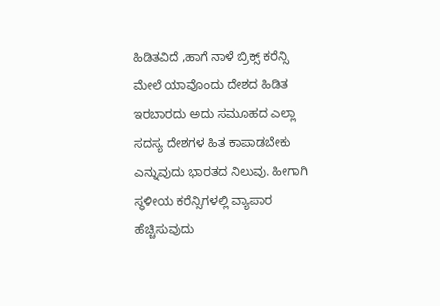ಹಿಡಿತವಿದೆ ,ಹಾಗೆ ನಾಳೆ ಬ್ರಿಕ್ಸ್ ಕರೆನ್ಸಿ ಮೇಲೆ ಯಾವೊಂದು ದೇಶದ ಹಿಡಿತ ಇರಬಾರದು ಅದು ಸಮೂಹದ ಎಲ್ಲಾ ಸದಸ್ಯ ದೇಶಗಳ ಹಿತ ಕಾಪಾಡಬೇಕು ಎನ್ನುವುದು ಭಾರತದ ನಿಲುವು. ಹೀಗಾಗಿ ಸ್ಥಳೀಯ ಕರೆನ್ಸಿಗಳಲ್ಲಿ ವ್ಯಾಪಾರ ಹೆಚ್ಚಿಸುವುದು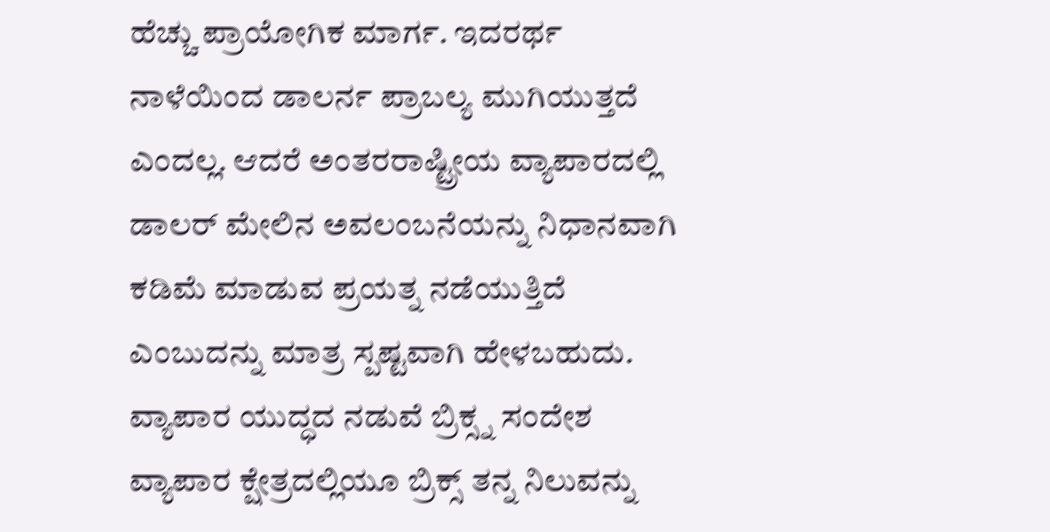ಹೆಚ್ಚು ಪ್ರಾಯೋಗಿಕ ಮಾರ್ಗ. ಇದರರ್ಥ ನಾಳೆಯಿಂದ ಡಾಲರ್ನ ಪ್ರಾಬಲ್ಯ ಮುಗಿಯುತ್ತದೆ ಎಂದಲ್ಲ. ಆದರೆ ಅಂತರರಾಷ್ಟ್ರೀಯ ವ್ಯಾಪಾರದಲ್ಲಿ ಡಾಲರ್ ಮೇಲಿನ ಅವಲಂಬನೆಯನ್ನು ನಿಧಾನವಾಗಿ ಕಡಿಮೆ ಮಾಡುವ ಪ್ರಯತ್ನ ನಡೆಯುತ್ತಿದೆ ಎಂಬುದನ್ನು ಮಾತ್ರ ಸ್ಪಷ್ಟವಾಗಿ ಹೇಳಬಹುದು.
ವ್ಯಾಪಾರ ಯುದ್ಧದ ನಡುವೆ ಬ್ರಿಕ್ಸ್ನ ಸಂದೇಶ
ವ್ಯಾಪಾರ ಕ್ಷೇತ್ರದಲ್ಲಿಯೂ ಬ್ರಿಕ್ಸ್ ತನ್ನ ನಿಲುವನ್ನು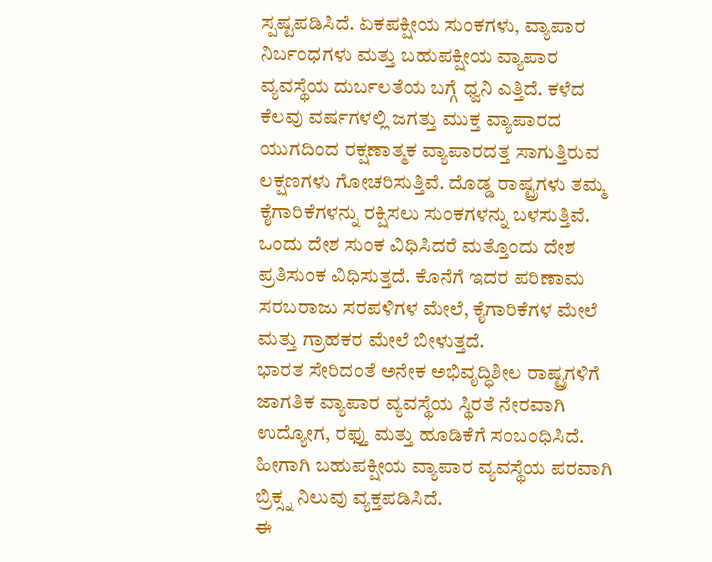ಸ್ಪಷ್ಟಪಡಿಸಿದೆ. ಏಕಪಕ್ಷೀಯ ಸುಂಕಗಳು, ವ್ಯಾಪಾರ ನಿರ್ಬಂಧಗಳು ಮತ್ತು ಬಹುಪಕ್ಷೀಯ ವ್ಯಾಪಾರ ವ್ಯವಸ್ಥೆಯ ದುರ್ಬಲತೆಯ ಬಗ್ಗೆ ಧ್ವನಿ ಎತ್ತಿದೆ. ಕಳೆದ ಕೆಲವು ವರ್ಷಗಳಲ್ಲಿ ಜಗತ್ತು ಮುಕ್ತ ವ್ಯಾಪಾರದ ಯುಗದಿಂದ ರಕ್ಷಣಾತ್ಮಕ ವ್ಯಾಪಾರದತ್ತ ಸಾಗುತ್ತಿರುವ ಲಕ್ಷಣಗಳು ಗೋಚರಿಸುತ್ತಿವೆ. ದೊಡ್ಡ ರಾಷ್ಟ್ರಗಳು ತಮ್ಮ ಕೈಗಾರಿಕೆಗಳನ್ನು ರಕ್ಷಿಸಲು ಸುಂಕಗಳನ್ನು ಬಳಸುತ್ತಿವೆ. ಒಂದು ದೇಶ ಸುಂಕ ವಿಧಿಸಿದರೆ ಮತ್ತೊಂದು ದೇಶ ಪ್ರತಿಸುಂಕ ವಿಧಿಸುತ್ತದೆ. ಕೊನೆಗೆ ಇದರ ಪರಿಣಾಮ ಸರಬರಾಜು ಸರಪಳಿಗಳ ಮೇಲೆ, ಕೈಗಾರಿಕೆಗಳ ಮೇಲೆ ಮತ್ತು ಗ್ರಾಹಕರ ಮೇಲೆ ಬೀಳುತ್ತದೆ.
ಭಾರತ ಸೇರಿದಂತೆ ಅನೇಕ ಅಭಿವೃದ್ಧಿಶೀಲ ರಾಷ್ಟ್ರಗಳಿಗೆ ಜಾಗತಿಕ ವ್ಯಾಪಾರ ವ್ಯವಸ್ಥೆಯ ಸ್ಥಿರತೆ ನೇರವಾಗಿ ಉದ್ಯೋಗ, ರಫ್ತು ಮತ್ತು ಹೂಡಿಕೆಗೆ ಸಂಬಂಧಿಸಿದೆ. ಹೀಗಾಗಿ ಬಹುಪಕ್ಷೀಯ ವ್ಯಾಪಾರ ವ್ಯವಸ್ಥೆಯ ಪರವಾಗಿ ಬ್ರಿಕ್ಸ್ನ ನಿಲುವು ವ್ಯಕ್ತಪಡಿಸಿದೆ.
ಈ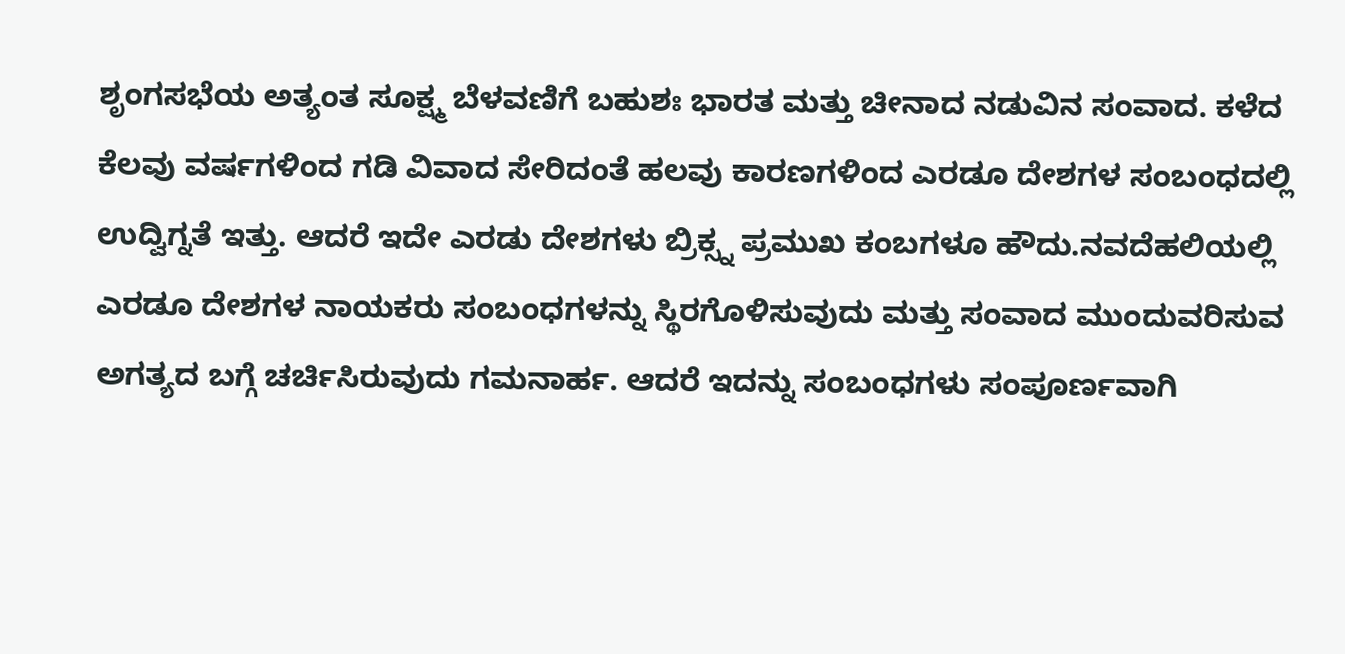ಶೃಂಗಸಭೆಯ ಅತ್ಯಂತ ಸೂಕ್ಷ್ಮ ಬೆಳವಣಿಗೆ ಬಹುಶಃ ಭಾರತ ಮತ್ತು ಚೀನಾದ ನಡುವಿನ ಸಂವಾದ. ಕಳೆದ ಕೆಲವು ವರ್ಷಗಳಿಂದ ಗಡಿ ವಿವಾದ ಸೇರಿದಂತೆ ಹಲವು ಕಾರಣಗಳಿಂದ ಎರಡೂ ದೇಶಗಳ ಸಂಬಂಧದಲ್ಲಿ ಉದ್ವಿಗ್ನತೆ ಇತ್ತು. ಆದರೆ ಇದೇ ಎರಡು ದೇಶಗಳು ಬ್ರಿಕ್ಸ್ನ ಪ್ರಮುಖ ಕಂಬಗಳೂ ಹೌದು.ನವದೆಹಲಿಯಲ್ಲಿ ಎರಡೂ ದೇಶಗಳ ನಾಯಕರು ಸಂಬಂಧಗಳನ್ನು ಸ್ಥಿರಗೊಳಿಸುವುದು ಮತ್ತು ಸಂವಾದ ಮುಂದುವರಿಸುವ ಅಗತ್ಯದ ಬಗ್ಗೆ ಚರ್ಚಿಸಿರುವುದು ಗಮನಾರ್ಹ. ಆದರೆ ಇದನ್ನು ಸಂಬಂಧಗಳು ಸಂಪೂರ್ಣವಾಗಿ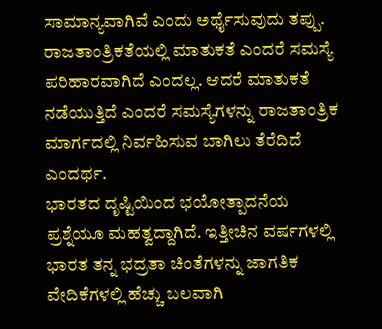ಸಾಮಾನ್ಯವಾಗಿವೆ ಎಂದು ಅರ್ಥೈಸುವುದು ತಪ್ಪು. ರಾಜತಾಂತ್ರಿಕತೆಯಲ್ಲಿ ಮಾತುಕತೆ ಎಂದರೆ ಸಮಸ್ಯೆ ಪರಿಹಾರವಾಗಿದೆ ಎಂದಲ್ಲ. ಆದರೆ ಮಾತುಕತೆ ನಡೆಯುತ್ತಿದೆ ಎಂದರೆ ಸಮಸ್ಯೆಗಳನ್ನು ರಾಜತಾಂತ್ರಿಕ ಮಾರ್ಗದಲ್ಲಿ ನಿರ್ವಹಿಸುವ ಬಾಗಿಲು ತೆರೆದಿದೆ ಎಂದರ್ಥ.
ಭಾರತದ ದೃಷ್ಟಿಯಿಂದ ಭಯೋತ್ಪಾದನೆಯ ಪ್ರಶ್ನೆಯೂ ಮಹತ್ವದ್ದಾಗಿದೆ. ಇತ್ತೀಚಿನ ವರ್ಷಗಳಲ್ಲಿ ಭಾರತ ತನ್ನ ಭದ್ರತಾ ಚಿಂತೆಗಳನ್ನು ಜಾಗತಿಕ ವೇದಿಕೆಗಳಲ್ಲಿ ಹೆಚ್ಚು ಬಲವಾಗಿ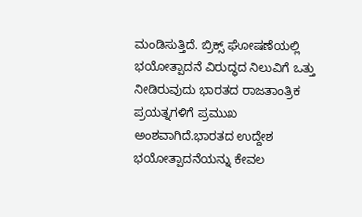ಮಂಡಿಸುತ್ತಿದೆ. ಬ್ರಿಕ್ಸ್ ಘೋಷಣೆಯಲ್ಲಿ ಭಯೋತ್ಪಾದನೆ ವಿರುದ್ಧದ ನಿಲುವಿಗೆ ಒತ್ತು ನೀಡಿರುವುದು ಭಾರತದ ರಾಜತಾಂತ್ರಿಕ ಪ್ರಯತ್ನಗಳಿಗೆ ಪ್ರಮುಖ ಅಂಶವಾಗಿದೆ.ಭಾರತದ ಉದ್ದೇಶ ಭಯೋತ್ಪಾದನೆಯನ್ನು ಕೇವಲ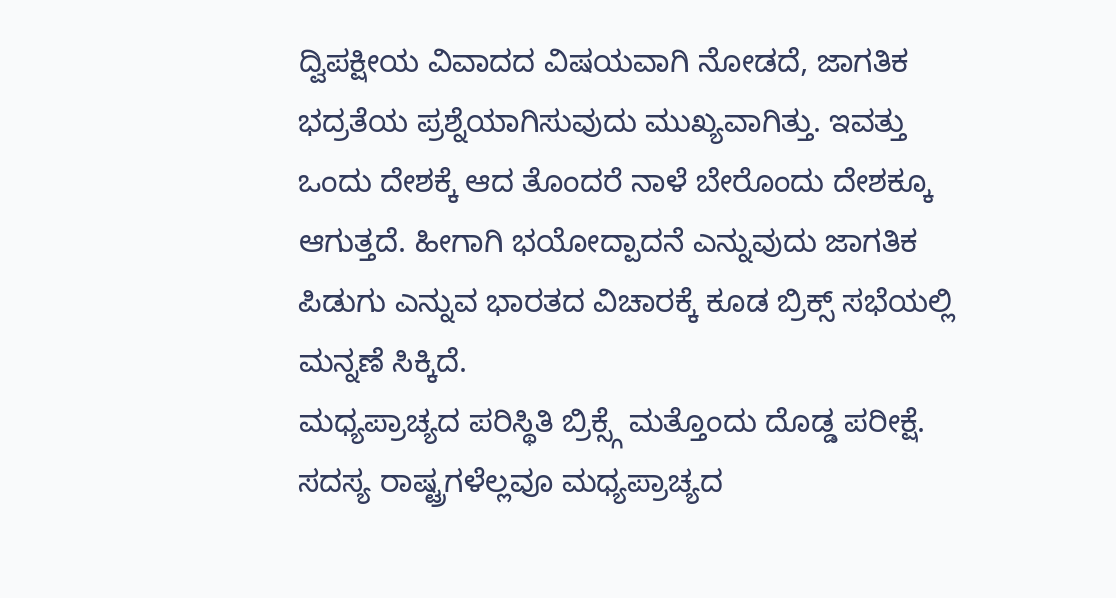ದ್ವಿಪಕ್ಷೀಯ ವಿವಾದದ ವಿಷಯವಾಗಿ ನೋಡದೆ, ಜಾಗತಿಕ ಭದ್ರತೆಯ ಪ್ರಶ್ನೆಯಾಗಿಸುವುದು ಮುಖ್ಯವಾಗಿತ್ತು. ಇವತ್ತು ಒಂದು ದೇಶಕ್ಕೆ ಆದ ತೊಂದರೆ ನಾಳೆ ಬೇರೊಂದು ದೇಶಕ್ಕೂ ಆಗುತ್ತದೆ. ಹೀಗಾಗಿ ಭಯೋದ್ಪಾದನೆ ಎನ್ನುವುದು ಜಾಗತಿಕ ಪಿಡುಗು ಎನ್ನುವ ಭಾರತದ ವಿಚಾರಕ್ಕೆ ಕೂಡ ಬ್ರಿಕ್ಸ್ ಸಭೆಯಲ್ಲಿ ಮನ್ನಣೆ ಸಿಕ್ಕಿದೆ.
ಮಧ್ಯಪ್ರಾಚ್ಯದ ಪರಿಸ್ಥಿತಿ ಬ್ರಿಕ್ಸ್ಗೆ ಮತ್ತೊಂದು ದೊಡ್ಡ ಪರೀಕ್ಷೆ. ಸದಸ್ಯ ರಾಷ್ಟ್ರಗಳೆಲ್ಲವೂ ಮಧ್ಯಪ್ರಾಚ್ಯದ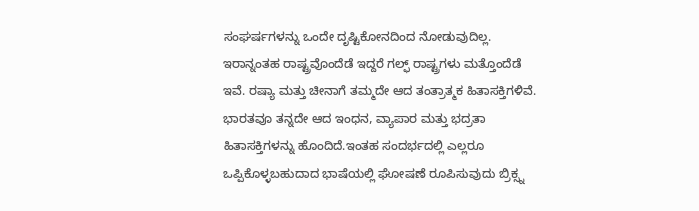ಸಂಘರ್ಷಗಳನ್ನು ಒಂದೇ ದೃಷ್ಟಿಕೋನದಿಂದ ನೋಡುವುದಿಲ್ಲ. ಇರಾನ್ನಂತಹ ರಾಷ್ಟ್ರವೊಂದೆಡೆ ಇದ್ದರೆ ಗಲ್ಫ್ ರಾಷ್ಟ್ರಗಳು ಮತ್ತೊಂದೆಡೆ ಇವೆ. ರಷ್ಯಾ ಮತ್ತು ಚೀನಾಗೆ ತಮ್ಮದೇ ಆದ ತಂತ್ರಾತ್ಮಕ ಹಿತಾಸಕ್ತಿಗಳಿವೆ. ಭಾರತವೂ ತನ್ನದೇ ಆದ ಇಂಧನ, ವ್ಯಾಪಾರ ಮತ್ತು ಭದ್ರತಾ ಹಿತಾಸಕ್ತಿಗಳನ್ನು ಹೊಂದಿದೆ.ಇಂತಹ ಸಂದರ್ಭದಲ್ಲಿ ಎಲ್ಲರೂ ಒಪ್ಪಿಕೊಳ್ಳಬಹುದಾದ ಭಾಷೆಯಲ್ಲಿ ಘೋಷಣೆ ರೂಪಿಸುವುದು ಬ್ರಿಕ್ಸ್ನ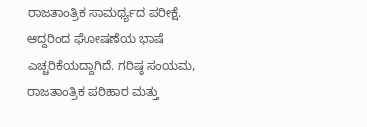ರಾಜತಾಂತ್ರಿಕ ಸಾಮರ್ಥ್ಯದ ಪರೀಕ್ಷೆ. ಆದ್ದರಿಂದ ಘೋಷಣೆಯ ಭಾಷೆ ಎಚ್ಚರಿಕೆಯದ್ದಾಗಿದೆ. ಗರಿಷ್ಠ ಸಂಯಮ, ರಾಜತಾಂತ್ರಿಕ ಪರಿಹಾರ ಮತ್ತು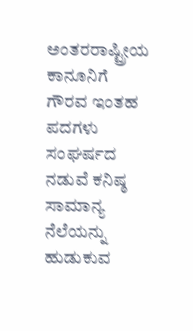ಅಂತರರಾಷ್ಟ್ರೀಯ ಕಾನೂನಿಗೆ ಗೌರವ ಇಂತಹ ಪದಗಳು ಸಂಘರ್ಷದ ನಡುವೆ ಕನಿಷ್ಠ ಸಾಮಾನ್ಯ ನೆಲೆಯನ್ನು ಹುಡುಕುವ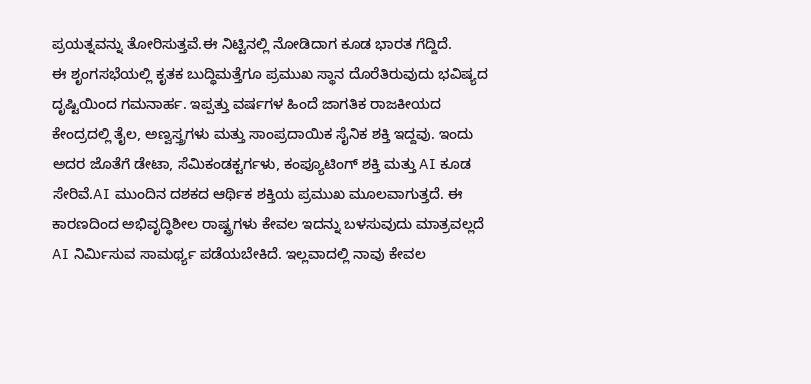ಪ್ರಯತ್ನವನ್ನು ತೋರಿಸುತ್ತವೆ.ಈ ನಿಟ್ಟಿನಲ್ಲಿ ನೋಡಿದಾಗ ಕೂಡ ಭಾರತ ಗೆದ್ದಿದೆ.
ಈ ಶೃಂಗಸಭೆಯಲ್ಲಿ ಕೃತಕ ಬುದ್ಧಿಮತ್ತೆಗೂ ಪ್ರಮುಖ ಸ್ಥಾನ ದೊರೆತಿರುವುದು ಭವಿಷ್ಯದ ದೃಷ್ಟಿಯಿಂದ ಗಮನಾರ್ಹ. ಇಪ್ಪತ್ತು ವರ್ಷಗಳ ಹಿಂದೆ ಜಾಗತಿಕ ರಾಜಕೀಯದ ಕೇಂದ್ರದಲ್ಲಿ ತೈಲ, ಅಣ್ವಸ್ತ್ರಗಳು ಮತ್ತು ಸಾಂಪ್ರದಾಯಿಕ ಸೈನಿಕ ಶಕ್ತಿ ಇದ್ದವು. ಇಂದು ಅದರ ಜೊತೆಗೆ ಡೇಟಾ, ಸೆಮಿಕಂಡಕ್ಟರ್ಗಳು, ಕಂಪ್ಯೂಟಿಂಗ್ ಶಕ್ತಿ ಮತ್ತು AI ಕೂಡ ಸೇರಿವೆ.AI ಮುಂದಿನ ದಶಕದ ಆರ್ಥಿಕ ಶಕ್ತಿಯ ಪ್ರಮುಖ ಮೂಲವಾಗುತ್ತದೆ. ಈ ಕಾರಣದಿಂದ ಅಭಿವೃದ್ಧಿಶೀಲ ರಾಷ್ಟ್ರಗಳು ಕೇವಲ ಇದನ್ನು ಬಳಸುವುದು ಮಾತ್ರವಲ್ಲದೆ AI ನಿರ್ಮಿಸುವ ಸಾಮರ್ಥ್ಯ ಪಡೆಯಬೇಕಿದೆ. ಇಲ್ಲವಾದಲ್ಲಿ ನಾವು ಕೇವಲ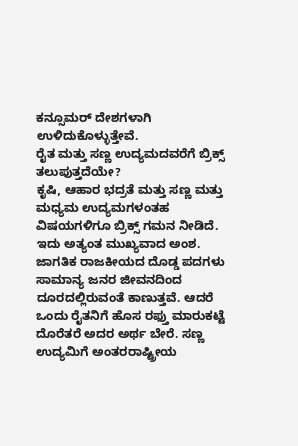ಕನ್ಸೂಮರ್ ದೇಶಗಳಾಗಿ ಉಳಿದುಕೊಳ್ಳುತ್ತೇವೆ.
ರೈತ ಮತ್ತು ಸಣ್ಣ ಉದ್ಯಮದವರೆಗೆ ಬ್ರಿಕ್ಸ್ ತಲುಪುತ್ತದೆಯೇ?
ಕೃಷಿ, ಆಹಾರ ಭದ್ರತೆ ಮತ್ತು ಸಣ್ಣ ಮತ್ತು ಮಧ್ಯಮ ಉದ್ಯಮಗಳಂತಹ ವಿಷಯಗಳಿಗೂ ಬ್ರಿಕ್ಸ್ ಗಮನ ನೀಡಿದೆ. ಇದು ಅತ್ಯಂತ ಮುಖ್ಯವಾದ ಅಂಶ. ಜಾಗತಿಕ ರಾಜಕೀಯದ ದೊಡ್ಡ ಪದಗಳು ಸಾಮಾನ್ಯ ಜನರ ಜೀವನದಿಂದ ದೂರದಲ್ಲಿರುವಂತೆ ಕಾಣುತ್ತವೆ. ಆದರೆ ಒಂದು ರೈತನಿಗೆ ಹೊಸ ರಫ್ತು ಮಾರುಕಟ್ಟೆ ದೊರೆತರೆ ಅದರ ಅರ್ಥ ಬೇರೆ. ಸಣ್ಣ ಉದ್ಯಮಿಗೆ ಅಂತರರಾಷ್ಟ್ರೀಯ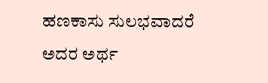ಹಣಕಾಸು ಸುಲಭವಾದರೆ ಅದರ ಅರ್ಥ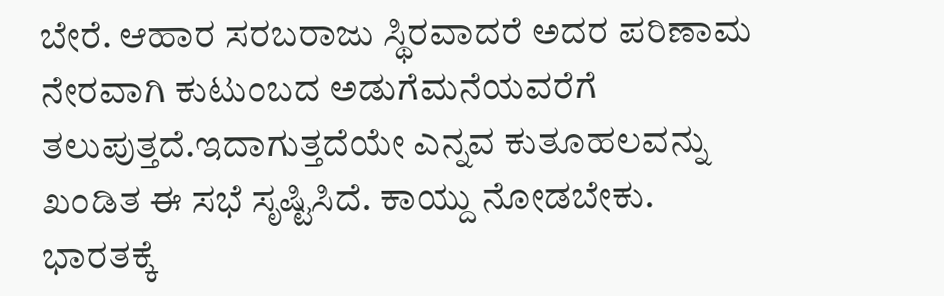ಬೇರೆ. ಆಹಾರ ಸರಬರಾಜು ಸ್ಥಿರವಾದರೆ ಅದರ ಪರಿಣಾಮ ನೇರವಾಗಿ ಕುಟುಂಬದ ಅಡುಗೆಮನೆಯವರೆಗೆ ತಲುಪುತ್ತದೆ.ಇದಾಗುತ್ತದೆಯೇ ಎನ್ನವ ಕುತೂಹಲವನ್ನು ಖಂಡಿತ ಈ ಸಭೆ ಸೃಷ್ಟಿಸಿದೆ. ಕಾಯ್ದು ನೋಡಬೇಕು.
ಭಾರತಕ್ಕೆ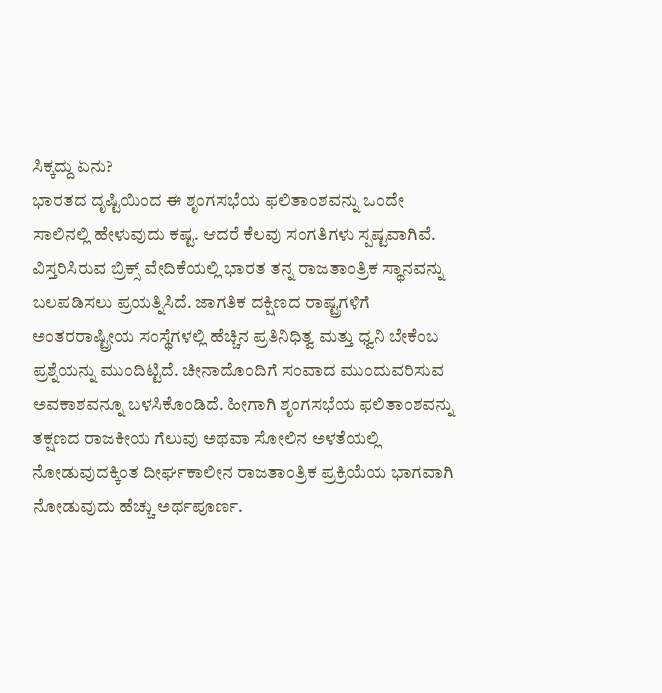ಸಿಕ್ಕದ್ದು ಏನು?
ಭಾರತದ ದೃಷ್ಟಿಯಿಂದ ಈ ಶೃಂಗಸಭೆಯ ಫಲಿತಾಂಶವನ್ನು ಒಂದೇ ಸಾಲಿನಲ್ಲಿ ಹೇಳುವುದು ಕಷ್ಟ. ಆದರೆ ಕೆಲವು ಸಂಗತಿಗಳು ಸ್ಪಷ್ಟವಾಗಿವೆ. ವಿಸ್ತರಿಸಿರುವ ಬ್ರಿಕ್ಸ್ ವೇದಿಕೆಯಲ್ಲಿ ಭಾರತ ತನ್ನ ರಾಜತಾಂತ್ರಿಕ ಸ್ಥಾನವನ್ನು ಬಲಪಡಿಸಲು ಪ್ರಯತ್ನಿಸಿದೆ. ಜಾಗತಿಕ ದಕ್ಷಿಣದ ರಾಷ್ಟ್ರಗಳಿಗೆ ಅಂತರರಾಷ್ಟ್ರೀಯ ಸಂಸ್ಥೆಗಳಲ್ಲಿ ಹೆಚ್ಚಿನ ಪ್ರತಿನಿಧಿತ್ವ ಮತ್ತು ಧ್ವನಿ ಬೇಕೆಂಬ ಪ್ರಶ್ನೆಯನ್ನು ಮುಂದಿಟ್ಟಿದೆ. ಚೀನಾದೊಂದಿಗೆ ಸಂವಾದ ಮುಂದುವರಿಸುವ ಅವಕಾಶವನ್ನೂ ಬಳಸಿಕೊಂಡಿದೆ. ಹೀಗಾಗಿ ಶೃಂಗಸಭೆಯ ಫಲಿತಾಂಶವನ್ನು ತಕ್ಷಣದ ರಾಜಕೀಯ ಗೆಲುವು ಅಥವಾ ಸೋಲಿನ ಅಳತೆಯಲ್ಲಿ ನೋಡುವುದಕ್ಕಿಂತ ದೀರ್ಘಕಾಲೀನ ರಾಜತಾಂತ್ರಿಕ ಪ್ರಕ್ರಿಯೆಯ ಭಾಗವಾಗಿ ನೋಡುವುದು ಹೆಚ್ಚು ಅರ್ಥಪೂರ್ಣ.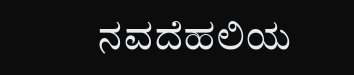ನವದೆಹಲಿಯ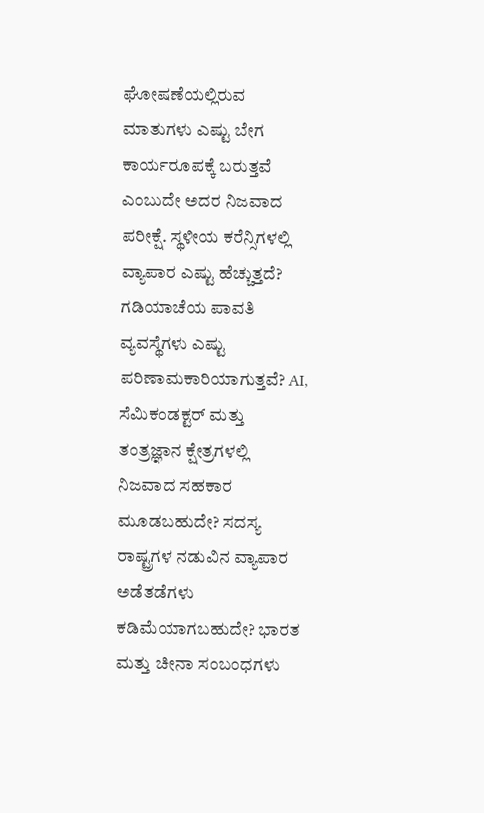ಘೋಷಣೆಯಲ್ಲಿರುವ ಮಾತುಗಳು ಎಷ್ಟು ಬೇಗ ಕಾರ್ಯರೂಪಕ್ಕೆ ಬರುತ್ತವೆ ಎಂಬುದೇ ಅದರ ನಿಜವಾದ ಪರೀಕ್ಷೆ. ಸ್ಥಳೀಯ ಕರೆನ್ಸಿಗಳಲ್ಲಿ ವ್ಯಾಪಾರ ಎಷ್ಟು ಹೆಚ್ಚುತ್ತದೆ? ಗಡಿಯಾಚೆಯ ಪಾವತಿ ವ್ಯವಸ್ಥೆಗಳು ಎಷ್ಟು ಪರಿಣಾಮಕಾರಿಯಾಗುತ್ತವೆ? AI, ಸೆಮಿಕಂಡಕ್ಟರ್ ಮತ್ತು ತಂತ್ರಜ್ಞಾನ ಕ್ಷೇತ್ರಗಳಲ್ಲಿ ನಿಜವಾದ ಸಹಕಾರ ಮೂಡಬಹುದೇ? ಸದಸ್ಯ ರಾಷ್ಟ್ರಗಳ ನಡುವಿನ ವ್ಯಾಪಾರ ಅಡೆತಡೆಗಳು ಕಡಿಮೆಯಾಗಬಹುದೇ? ಭಾರತ ಮತ್ತು ಚೀನಾ ಸಂಬಂಧಗಳು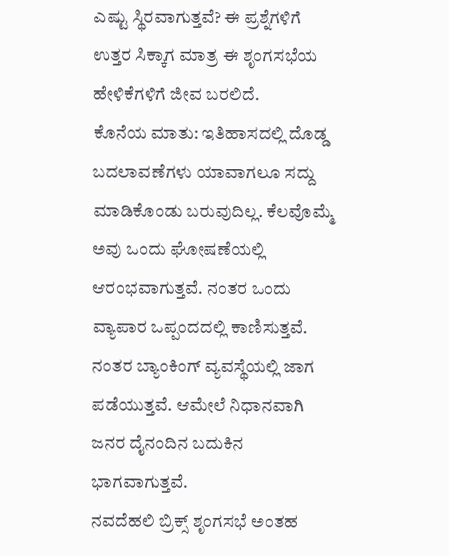ಎಷ್ಟು ಸ್ಥಿರವಾಗುತ್ತವೆ? ಈ ಪ್ರಶ್ನೆಗಳಿಗೆ ಉತ್ತರ ಸಿಕ್ಕಾಗ ಮಾತ್ರ ಈ ಶೃಂಗಸಭೆಯ ಹೇಳಿಕೆಗಳಿಗೆ ಜೀವ ಬರಲಿದೆ.
ಕೊನೆಯ ಮಾತು: ಇತಿಹಾಸದಲ್ಲಿ ದೊಡ್ಡ ಬದಲಾವಣೆಗಳು ಯಾವಾಗಲೂ ಸದ್ದು ಮಾಡಿಕೊಂಡು ಬರುವುದಿಲ್ಲ. ಕೆಲವೊಮ್ಮೆ ಅವು ಒಂದು ಘೋಷಣೆಯಲ್ಲಿ ಆರಂಭವಾಗುತ್ತವೆ. ನಂತರ ಒಂದು ವ್ಯಾಪಾರ ಒಪ್ಪಂದದಲ್ಲಿ ಕಾಣಿಸುತ್ತವೆ. ನಂತರ ಬ್ಯಾಂಕಿಂಗ್ ವ್ಯವಸ್ಥೆಯಲ್ಲಿ ಜಾಗ ಪಡೆಯುತ್ತವೆ. ಆಮೇಲೆ ನಿಧಾನವಾಗಿ ಜನರ ದೈನಂದಿನ ಬದುಕಿನ ಭಾಗವಾಗುತ್ತವೆ.
ನವದೆಹಲಿ ಬ್ರಿಕ್ಸ್ ಶೃಂಗಸಭೆ ಅಂತಹ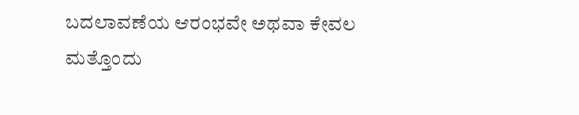ಬದಲಾವಣೆಯ ಆರಂಭವೇ ಅಥವಾ ಕೇವಲ ಮತ್ತೊಂದು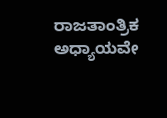ರಾಜತಾಂತ್ರಿಕ ಅಧ್ಯಾಯವೇ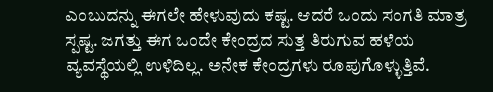ಎಂಬುದನ್ನು ಈಗಲೇ ಹೇಳುವುದು ಕಷ್ಟ. ಆದರೆ ಒಂದು ಸಂಗತಿ ಮಾತ್ರ ಸ್ಪಷ್ಟ. ಜಗತ್ತು ಈಗ ಒಂದೇ ಕೇಂದ್ರದ ಸುತ್ತ ತಿರುಗುವ ಹಳೆಯ ವ್ಯವಸ್ಥೆಯಲ್ಲಿ ಉಳಿದಿಲ್ಲ. ಅನೇಕ ಕೇಂದ್ರಗಳು ರೂಪುಗೊಳ್ಳುತ್ತಿವೆ.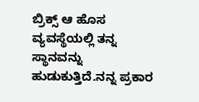ಬ್ರಿಕ್ಸ್ ಆ ಹೊಸ ವ್ಯವಸ್ಥೆಯಲ್ಲಿ ತನ್ನ ಸ್ಥಾನವನ್ನು ಹುಡುಕುತ್ತಿದೆ.ನನ್ನ ಪ್ರಕಾರ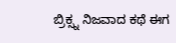ಬ್ರಿಕ್ಸ್ನ ನಿಜವಾದ ಕಥೆ ಈಗ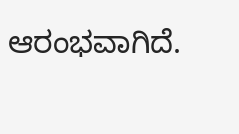ಆರಂಭವಾಗಿದೆ.